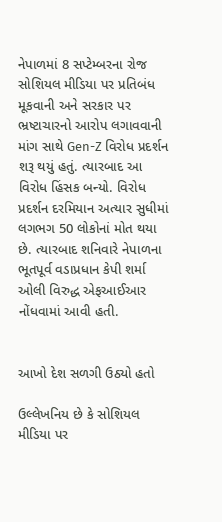નેપાળમાં 8 સપ્ટેમ્બરના રોજ સોશિયલ મીડિયા પર પ્રતિબંધ મૂકવાની અને સરકાર પર ભ્રષ્ટાચારનો આરોપ લગાવવાની માંગ સાથે Gen-Z વિરોધ પ્રદર્શન શરૂ થયું હતું. ત્યારબાદ આ વિરોધ હિંસક બન્યો. વિરોધ પ્રદર્શન દરમિયાન અત્યાર સુધીમાં લગભગ 50 લોકોનાં મોત થયા છે. ત્યારબાદ શનિવારે નેપાળના ભૂતપૂર્વ વડાપ્રધાન કેપી શર્મા ઓલી વિરુદ્ધ એફઆઈઆર નોંધવામાં આવી હતી.


આખો દેશ સળગી ઉઠ્યો હતો

ઉલ્લેખનિય છે કે સોશિયલ મીડિયા પર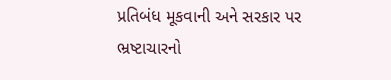પ્રતિબંધ મૂકવાની અને સરકાર પર ભ્રષ્ટાચારનો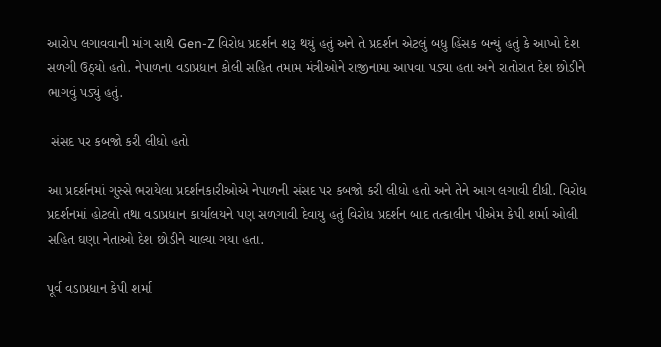આરોપ લગાવવાની માંગ સાથે Gen-Z વિરોધ પ્રદર્શન શરૂ થયું હતું અને તે પ્રદર્શન એટલું બધુ હિંસક બન્યું હતું કે આખો દેશ સળગી ઉઠ્યો હતો. નેપાળના વડાપ્રધાન કોલી સહિત તમામ મંત્રીઓને રાજીનામા આપવા પડ્યા હતા અને રાતોરાત દેશ છોડીને ભાગવું પડ્યું હતું.

 સંસદ પર કબજો કરી લીધો હતો

આ પ્રદર્શનમાં ગુસ્સે ભરાયેલા પ્રદર્શનકારીઓએ નેપાળની સંસદ પર કબજો કરી લીધો હતો અને તેને આગ લગાવી દીધી. વિરોધ પ્રદર્શનમાં હોટલો તથા વડાપ્રધાન કાર્યાલયને પણ સળગાવી દેવાયુ હતું વિરોધ પ્રદર્શન બાદ તત્કાલીન પીએમ કેપી શર્મા ઓલી સહિત ઘણા નેતાઓ દેશ છોડીને ચાલ્યા ગયા હતા.

પૂર્વ વડાપ્રધાન કેપી શર્મા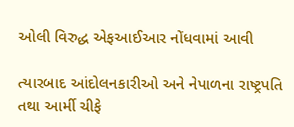ઓલી વિરુદ્ધ એફઆઈઆર નોંધવામાં આવી

ત્યારબાદ આંદોલનકારીઓ અને નેપાળના રાષ્ટ્રપતિ તથા આર્મી ચીફે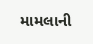મામલાની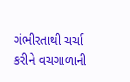ગંભીરતાથી ચર્ચા કરીને વચગાળાની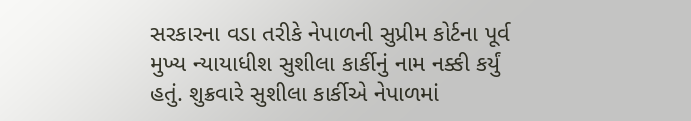સરકારના વડા તરીકે નેપાળની સુપ્રીમ કોર્ટના પૂર્વ મુખ્ય ન્યાયાધીશ સુશીલા કાર્કીનું નામ નક્કી કર્યું હતું. શુક્રવારે સુશીલા કાર્કીએ નેપાળમાં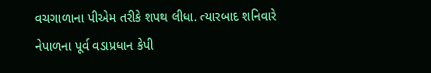વચગાળાના પીએમ તરીકે શપથ લીધા. ત્યારબાદ શનિવારે નેપાળના પૂર્વ વડાપ્રધાન કેપી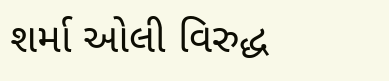શર્મા ઓલી વિરુદ્ધ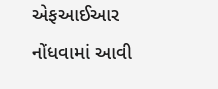એફઆઈઆર નોંધવામાં આવી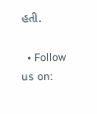હતી.

  • Follow us on: